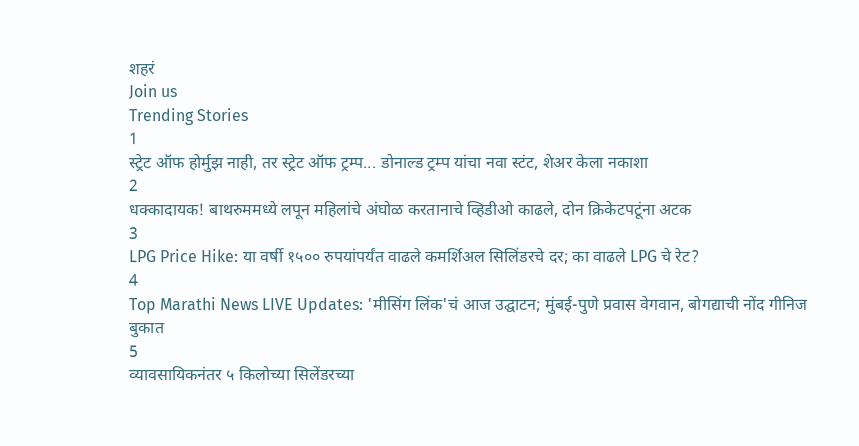शहरं
Join us
Trending Stories
1
स्ट्रेट ऑफ होर्मुझ नाही, तर स्ट्रेट ऑफ ट्रम्प... डोनाल्ड ट्रम्प यांचा नवा स्टंट, शेअर केला नकाशा
2
धक्कादायक! बाथरुममध्ये लपून महिलांचे अंघोळ करतानाचे व्हिडीओ काढले, दोन क्रिकेटपटूंना अटक
3
LPG Price Hike: या वर्षी १५०० रुपयांपर्यंत वाढले कमर्शिअल सिलिंडरचे दर; का वाढले LPG चे रेट?
4
Top Marathi News LIVE Updates: 'मीसिंग लिंक'चं आज उद्घाटन; मुंबई-पुणे प्रवास वेगवान, बोगद्याची नोंद गीनिज बुकात
5
व्यावसायिकनंतर ५ किलोच्या सिलेंडरच्या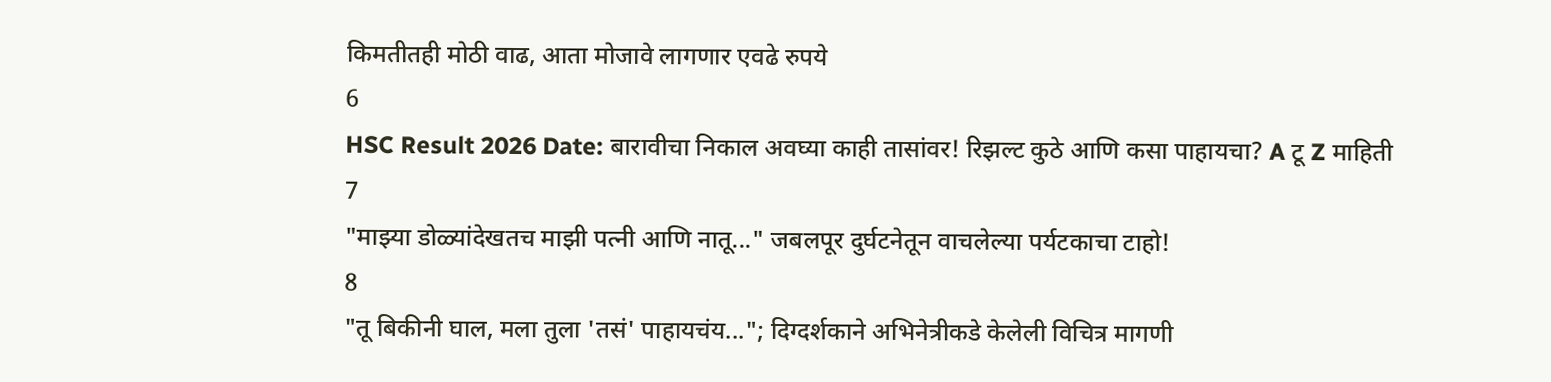किमतीतही मोठी वाढ, आता मोजावे लागणार एवढे रुपये
6
HSC Result 2026 Date: बारावीचा निकाल अवघ्या काही तासांवर! रिझल्ट कुठे आणि कसा पाहायचा? A टू Z माहिती
7
"माझ्या डोळ्यांदेखतच माझी पत्नी आणि नातू..." जबलपूर दुर्घटनेतून वाचलेल्या पर्यटकाचा टाहो!
8
"तू बिकीनी घाल, मला तुला 'तसं' पाहायचंय..."; दिग्दर्शकाने अभिनेत्रीकडे केलेली विचित्र मागणी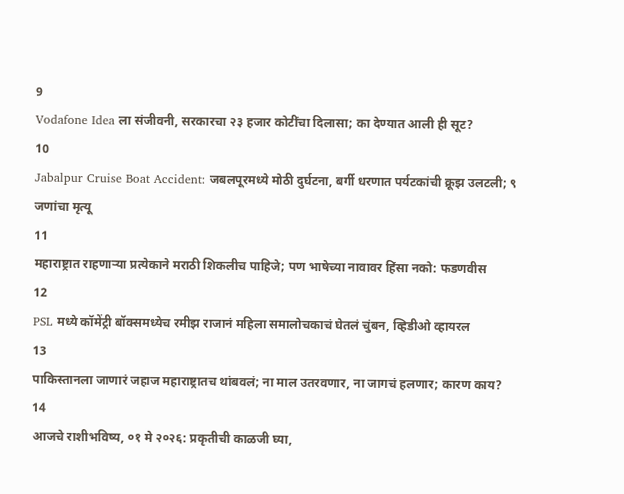9
Vodafone Idea ला संजीवनी, सरकारचा २३ हजार कोटींचा दिलासा; का देण्यात आली ही सूट?
10
Jabalpur Cruise Boat Accident: जबलपूरमध्ये मोठी दुर्घटना, बर्गी धरणात पर्यटकांची क्रूझ उलटली; ९ जणांचा मृत्यू
11
महाराष्ट्रात राहणाऱ्या प्रत्येकाने मराठी शिकलीच पाहिजे; पण भाषेच्या नावावर हिंसा नको: फडणवीस
12
PSL मध्ये कॉमेंट्री बॉक्समध्येच रमीझ राजानं महिला समालोचकाचं घेतलं चुंबन, व्हिडीओ व्हायरल
13
पाकिस्तानला जाणारं जहाज महाराष्ट्रातच थांबवलं; ना माल उतरवणार, ना जागचं हलणार; कारण काय?
14
आजचे राशीभविष्य, ०१ मे २०२६: प्रकृतीची काळजी घ्या,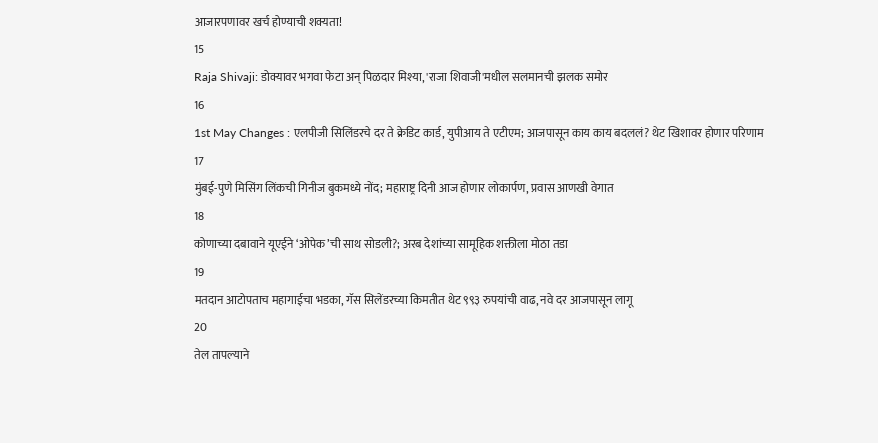आजारपणावर खर्च होण्याची शक्यता!
15
Raja Shivaji: डोक्यावर भगवा फेटा अन् पिळदार मिश्या, 'राजा शिवाजी'मधील सलमानची झलक समोर
16
1st May Changes : एलपीजी सिलिंडरचे दर ते क्रेडिट कार्ड, युपीआय ते एटीएम; आजपासून काय काय बदललं? थेट खिशावर होणार परिणाम
17
मुंबई-पुणे मिसिंग लिंकची गिनीज बुकमध्ये नोंद; महाराष्ट्र दिनी आज होणार लोकार्पण, प्रवास आणखी वेगात
18
कोणाच्या दबावाने यूएईने ‘ओपेक’ची साथ सोडली?; अरब देशांच्या सामूहिक शक्तीला मोठा तडा
19
मतदान आटोपताच महागाईचा भडका, गॅस सिलेंडरच्या किमतीत थेट ९९३ रुपयांची वाढ, नवे दर आजपासून लागू
20
तेल तापल्याने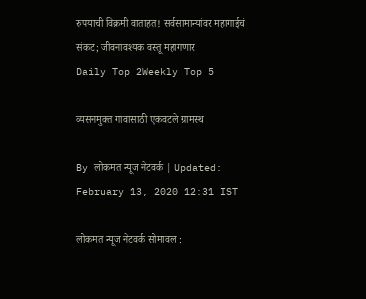रुपयाची विक्रमी वाताहत! सर्वसामान्यांवर महागाईचं संकट; जीवनावश्यक वस्तू महागणार
Daily Top 2Weekly Top 5

व्यसनमुक्त गावासाठी एकवटले ग्रामस्थ

By लोकमत न्यूज नेटवर्क | Updated: February 13, 2020 12:31 IST

लोकमत न्यूज नेटवर्क सोमावल :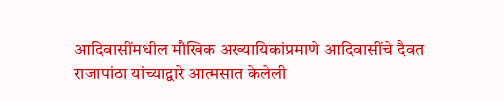आदिवासींमधील मौखिक अख्यायिकांप्रमाणे आदिवासींचे दैवत राजापांठा यांच्याद्वारे आत्मसात केलेली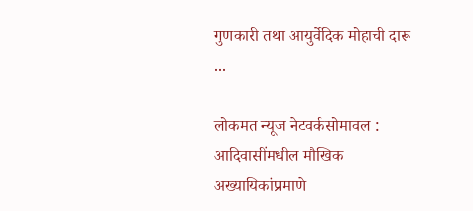गुणकारी तथा आयुर्वेदिक मोहाची दारू ...

लोकमत न्यूज नेटवर्कसोमावल : आदिवासींमधील मौखिक अख्यायिकांप्रमाणे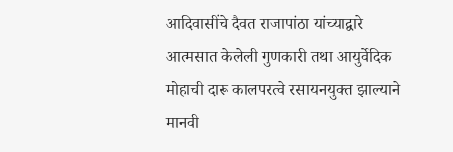आदिवासींचे दैवत राजापांठा यांच्याद्वारे आत्मसात केलेली गुणकारी तथा आयुर्वेदिक मोहाची दारू कालपरत्वे रसायनयुक्त झाल्याने मानवी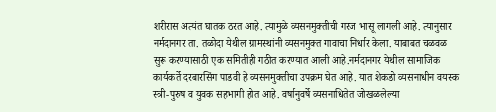शरीरास अत्यंत घातक ठरत आहे. त्यामुळे व्यसनमुक्तीची गरज भासू लागली आहे. त्यानुसार नर्मदानगर ता. तळोदा येथील ग्रामस्थांनी व्यसनमुक्त गावाचा निर्धार केला. याबाबत चळवळ सुरू करण्यासाठी एक समितीही गठीत करण्यात आली आहे.नर्मदानगर येथील सामाजिक कार्यकर्ते दरबारसिंग पाडवी हे व्यसनमुक्तीचा उपक्रम घेत आहे. यात शेकडो व्यसनाधीन वयस्क स्त्री-पुरुष व युवक सहभागी होत आहे. वर्षानुवर्षे व्यसनाधितेत जोखळलेल्या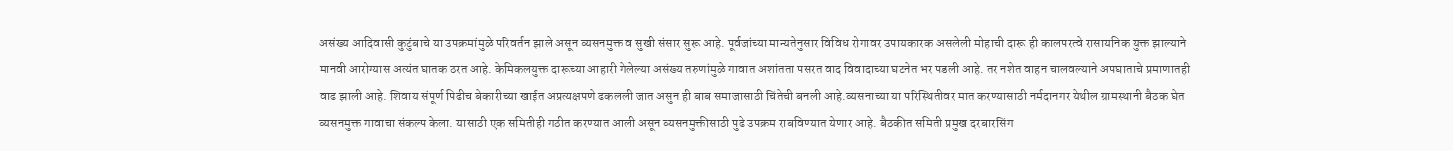असंख्य आदिवासी कुटुंबाचे या उपक्रमांमुळे परिवर्तन झाले असून व्यसनमुक्त व सुखी संसार सुरू आहे. पूर्वजांच्या मान्यतेनुसार विविध रोगावर उपायकारक असलेली मोहाची दारू ही कालपरत्वे रासायनिक युक्त झाल्याने मानवी आरोग्यास अत्यंत घातक ठरत आहे. केमिकलयुक्त दारूच्या आहारी गेलेल्या असंख्य तरुणांमुळे गावात अशांतता पसरत वाद विवादाच्या घटनेत भर पडली आहे. तर नशेत वाहन चालवल्याने अपघाताचे प्रमाणातही वाढ झाली आहे. शिवाय संपूर्ण पिढीच बेकारीच्या खाईत अप्रत्यक्षपणे ढकलली जात असुन ही बाब समाजासाठी चिंतेची बनली आहे.व्यसनाच्या या परिस्थितीवर मात करण्यासाठी नर्मदानगर येथील ग्रामस्थानी बैठक घेत व्यसनमुक्त गावाचा संकल्प केला. यासाठी एक समितीही गठीत करण्यात आली असून व्यसनमुक्तीसाठी पुढे उपक्रम राबविण्यात येणार आहे. बैठकीत समिती प्रमुख दरबारसिंग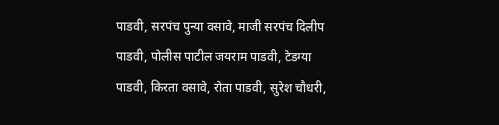पाडवी, सरपंच पुन्या वसावे, माजी सरपंच दिलीप पाडवी, पोलीस पाटील जयराम पाडवी, टेडग्या पाडवी, किरता वसावे, रोता पाडवी, सुरेश चौधरी,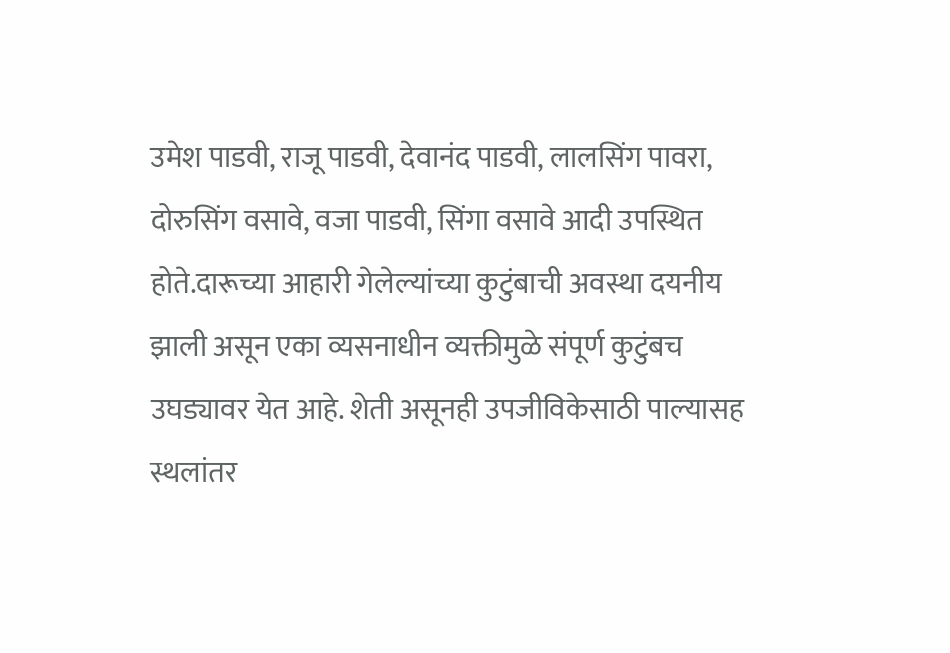उमेश पाडवी, राजू पाडवी, देवानंद पाडवी, लालसिंग पावरा, दोरुसिंग वसावे, वजा पाडवी, सिंगा वसावे आदी उपस्थित होते.दारूच्या आहारी गेलेल्यांच्या कुटुंबाची अवस्था दयनीय झाली असून एका व्यसनाधीन व्यक्तीमुळे संपूर्ण कुटुंबच उघड्यावर येत आहे. शेती असूनही उपजीविकेसाठी पाल्यासह स्थलांतर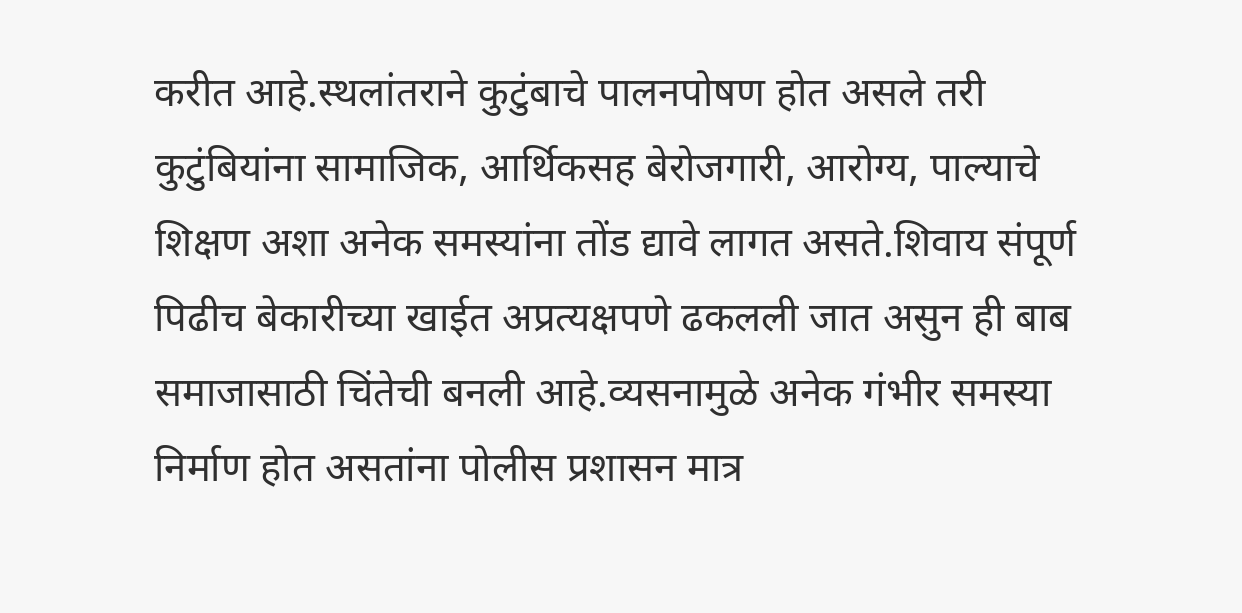करीत आहे.स्थलांतराने कुटुंबाचे पालनपोषण होत असले तरी कुटुंबियांना सामाजिक, आर्थिकसह बेरोजगारी, आरोग्य, पाल्याचे शिक्षण अशा अनेक समस्यांना तोंड द्यावे लागत असते.शिवाय संपूर्ण पिढीच बेकारीच्या खाईत अप्रत्यक्षपणे ढकलली जात असुन ही बाब समाजासाठी चिंतेची बनली आहे.व्यसनामुळे अनेक गंभीर समस्या निर्माण होत असतांना पोलीस प्रशासन मात्र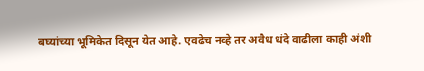बघ्यांच्या भूमिकेत दिसून येत आहे. एवढेच नव्हे तर अवैध धंदे वाढीला काही अंशी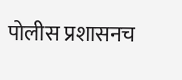पोलीस प्रशासनच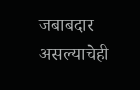जबाबदार असल्याचेही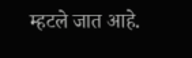म्हटले जात आहे.